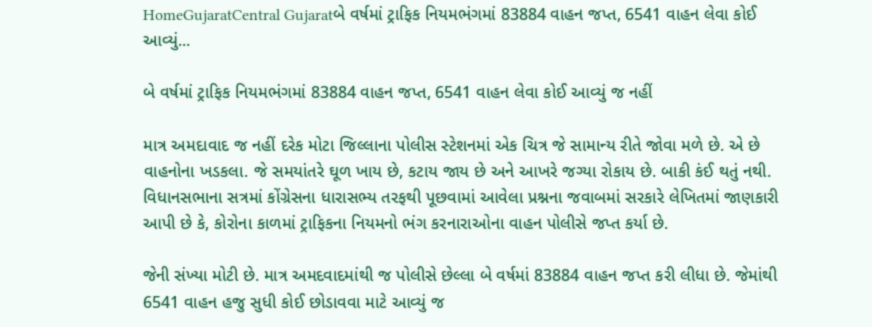HomeGujaratCentral Gujaratબે વર્ષમાં ટ્રાફિક નિયમભંગમાં 83884 વાહન જપ્ત, 6541 વાહન લેવા કોઈ આવ્યું...

બે વર્ષમાં ટ્રાફિક નિયમભંગમાં 83884 વાહન જપ્ત, 6541 વાહન લેવા કોઈ આવ્યું જ નહીં

માત્ર અમદાવાદ જ નહીં દરેક મોટા જિલ્લાના પોલીસ સ્ટેશનમાં એક ચિત્ર જે સામાન્ય રીતે જોવા મળે છે. એ છે વાહનોના ખડકલા. જે સમયાંતરે ઘૂળ ખાય છે, કટાય જાય છે અને આખરે જગ્યા રોકાય છે. બાકી કંઈ થતું નથી. વિધાનસભાના સત્રમાં કોંગ્રેસના ધારાસભ્ય તરફથી પૂછવામાં આવેલા પ્રશ્નના જવાબમાં સરકારે લેખિતમાં જાણકારી આપી છે કે, કોરોના કાળમાં ટ્રાફિકના નિયમનો ભંગ કરનારાઓના વાહન પોલીસે જપ્ત કર્યા છે.

જેની સંખ્યા મોટી છે. માત્ર અમદવાદમાંથી જ પોલીસે છેલ્લા બે વર્ષમાં 83884 વાહન જપ્ત કરી લીધા છે. જેમાંથી 6541 વાહન હજુ સુધી કોઈ છોડાવવા માટે આવ્યું જ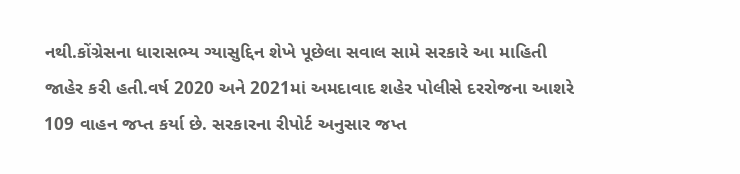નથી.કોંગ્રેસના ધારાસભ્ય ગ્યાસુદ્દિન શેખે પૂછેલા સવાલ સામે સરકારે આ માહિતી જાહેર કરી હતી.વર્ષ 2020 અને 2021માં અમદાવાદ શહેર પોલીસે દરરોજના આશરે 109 વાહન જપ્ત કર્યા છે. સરકારના રીપોર્ટ અનુસાર જપ્ત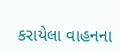કરાયેલા વાહનના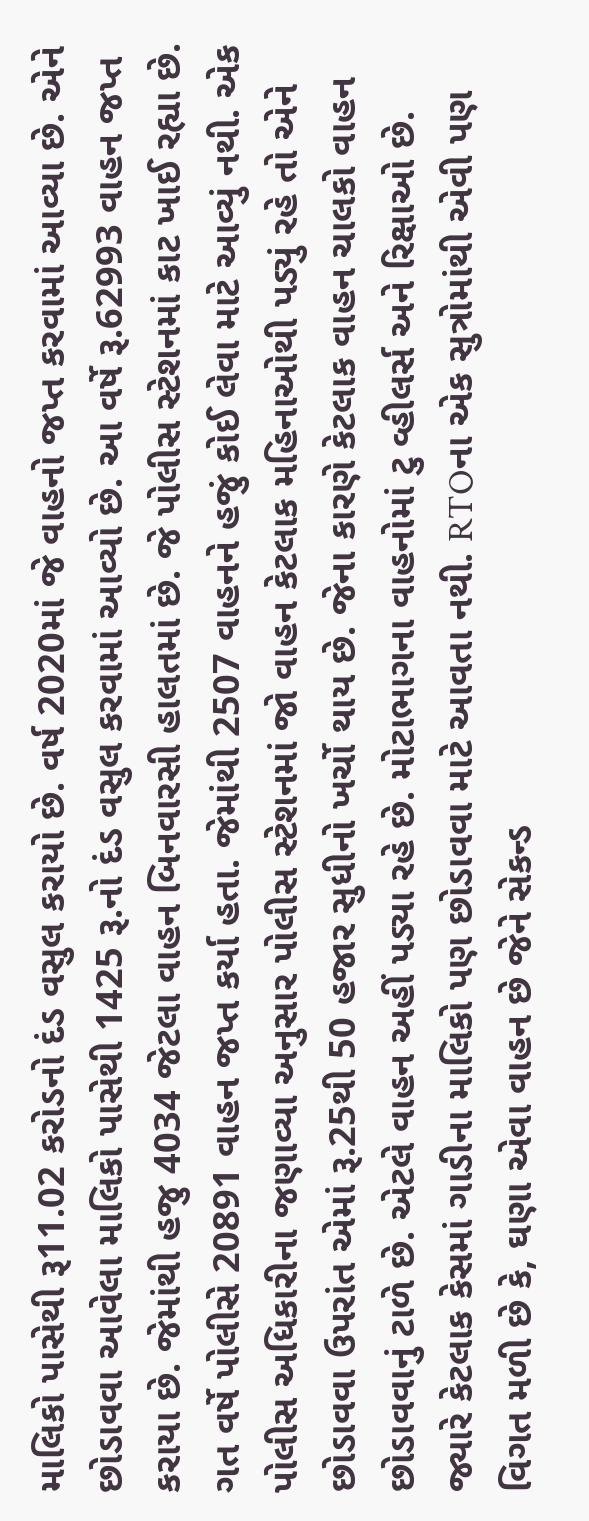માલિકો પાસેથી રૂ11.02 કરોડનો દંડ વસુલ કરાયો છે. વર્ષ 2020માં જે વાહનો જપ્ત કરવામાં આવ્યા છે. એને છોડાવવા આવેલા માલિકો પાસેથી 1425 રૂ.નો દંડ વસુલ કરવામાં આવ્યો છે. આ વર્ષે રૂ.62993 વાહન જપ્ત કરાયા છે. જેમાંથી હજુ 4034 જેટલા વાહન બિનવારસી હાલતમાં છે. જે પોલીસ સ્ટેશનમાં કાટ ખાઈ રહ્યા છે. ગત વર્ષે પોલીસે 20891 વાહન જપ્ત કર્યા હતા. જેમાંથી 2507 વાહનને હજું કોઈ લેવા માટે આવ્યું નથી. એક પોલીસ અધિકારીના જણાવ્યા અનુસાર પોલીસ સ્ટેશનમાં જો વાહન કેટલાક મહિનાઓથી પડ્યું રહે તો એને છોડાવવા ઉપરાંત એમાં રૂ.25થી 50 હજાર સુધીનો ખર્ચો થાય છે. જેના કારણે કેટલાક વાહન ચાલકો વાહન છોડાવવાનું ટાળે છે. એટલે વાહન અહીં પડ્યા રહે છે. મોટાભાગના વાહનોમાં ટુ વ્હીલર્સ અને રિક્ષાઓ છે. જ્યારે કેટલાક કેસમાં ગાડીના માલિકો પણ છોડાવવા માટે આવતા નથી. RTOના એક સુત્રોમાંથી એવી પણ વિગત મળી છે કે, ઘણા એવા વાહન છે જેને સેકન્ડ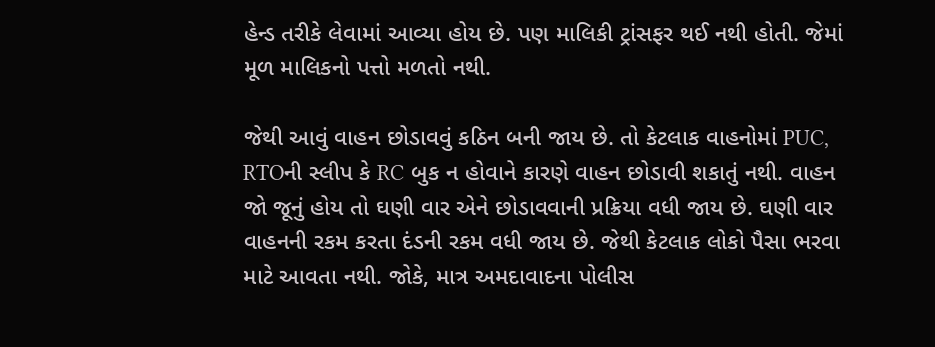હેન્ડ તરીકે લેવામાં આવ્યા હોય છે. પણ માલિકી ટ્રાંસફર થઈ નથી હોતી. જેમાં મૂળ માલિકનો પત્તો મળતો નથી.

જેથી આવું વાહન છોડાવવું કઠિન બની જાય છે. તો કેટલાક વાહનોમાં PUC, RTOની સ્લીપ કે RC બુક ન હોવાને કારણે વાહન છોડાવી શકાતું નથી. વાહન જો જૂનું હોય તો ઘણી વાર એને છોડાવવાની પ્રક્રિયા વધી જાય છે. ઘણી વાર વાહનની રકમ કરતા દંડની રકમ વધી જાય છે. જેથી કેટલાક લોકો પૈસા ભરવા માટે આવતા નથી. જોકે, માત્ર અમદાવાદના પોલીસ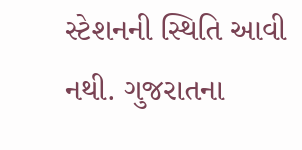સ્ટેશનની સ્થિતિ આવી નથી. ગુજરાતના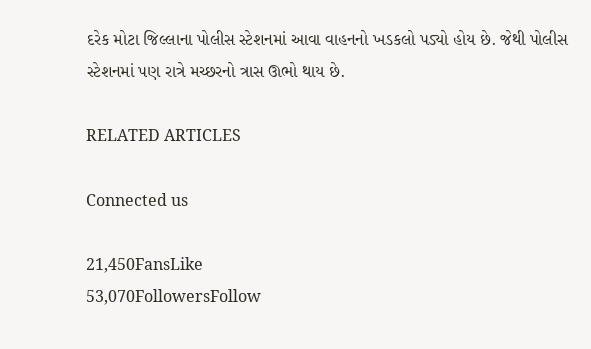દરેક મોટા જિલ્લાના પોલીસ સ્ટેશનમાં આવા વાહનનો ખડકલો પડ્યો હોય છે. જેથી પોલીસ સ્ટેશનમાં પણ રાત્રે મચ્છરનો ત્રાસ ઊભો થાય છે.

RELATED ARTICLES

Connected us

21,450FansLike
53,070FollowersFollow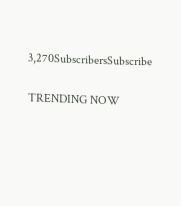3,270SubscribersSubscribe

TRENDING NOW